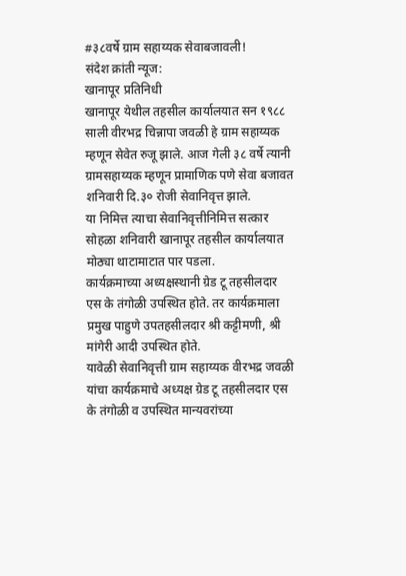#३८वर्षे ग्राम सहाय्यक सेवाबजावली!
संदेश क्रांती न्यूज:
खानापूर प्रतिनिधी
खानापूर येथील तहसील कार्यालयात सन १९८८ साली वीरभद्र चिन्नापा जवळी हे ग्राम सहाय्यक म्हणून सेवेत रुजू झाले. आज गेली ३८ वर्षे त्यानी ग्रामसहाय्यक म्हणून प्रामाणिक पणे सेवा बजावत शनिवारी दि.३० रोजी सेवानिवृत्त झाले.
या निमित्त त्याचा सेवानिवृत्तीनिमित्त सत्कार सोहळा शनिवारी खानापूर तहसील कार्यालयात मोठ्या थाटामाटात पार पडला.
कार्यक्रमाच्या अध्यक्षस्थानी ग्रेड टू तहसीलदार एस के तंगोळी उपस्थित होते. तर कार्यक्रमाला प्रमुख पाहुणे उपतहसीलदार श्री कट्टीमणी, श्री मांगेरी आदी उपस्थित होते.
यावेळी सेवानिवृत्ती ग्राम सहाय्यक वीरभद्र जवळी यांचा कार्यक्रमाचे अध्यक्ष ग्रेड टू तहसीलदार एस के तंगोळी व उपस्थित मान्यवरांच्या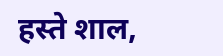हस्ते शाल,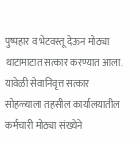पुष्पहार व भेटवस्तू देऊन मोठ्या थाटामाटात सत्कार करण्यात आला.
यावेळी सेवानिवृत्त सत्कार सोहळ्याला तहसील कार्यालयातील कर्मचारी मोठ्या संख्येने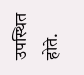उपस्थित होते.